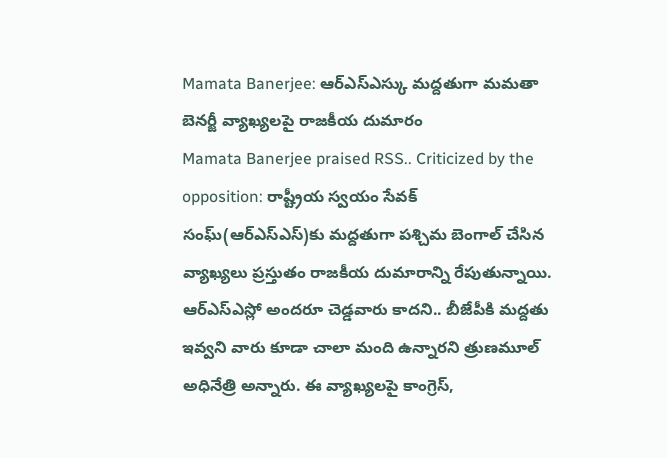Mamata Banerjee: ఆర్ఎస్ఎస్కు మద్దతుగా మమతా బెనర్జీ వ్యాఖ్యలపై రాజకీయ దుమారం
Mamata Banerjee praised RSS.. Criticized by the opposition: రాష్ట్రీయ స్వయం సేవక్ సంఘ్(ఆర్ఎస్ఎస్)కు మద్దతుగా పశ్చిమ బెంగాల్ చేసిన వ్యాఖ్యలు ప్రస్తుతం రాజకీయ దుమారాన్ని రేపుతున్నాయి. ఆర్ఎస్ఎస్లో అందరూ చెడ్డవారు కాదని.. బీజేపీకి మద్దతు ఇవ్వని వారు కూడా చాలా మంది ఉన్నారని త్రుణమూల్ అధినేత్రి అన్నారు. ఈ వ్యాఖ్యలపై కాంగ్రెస్,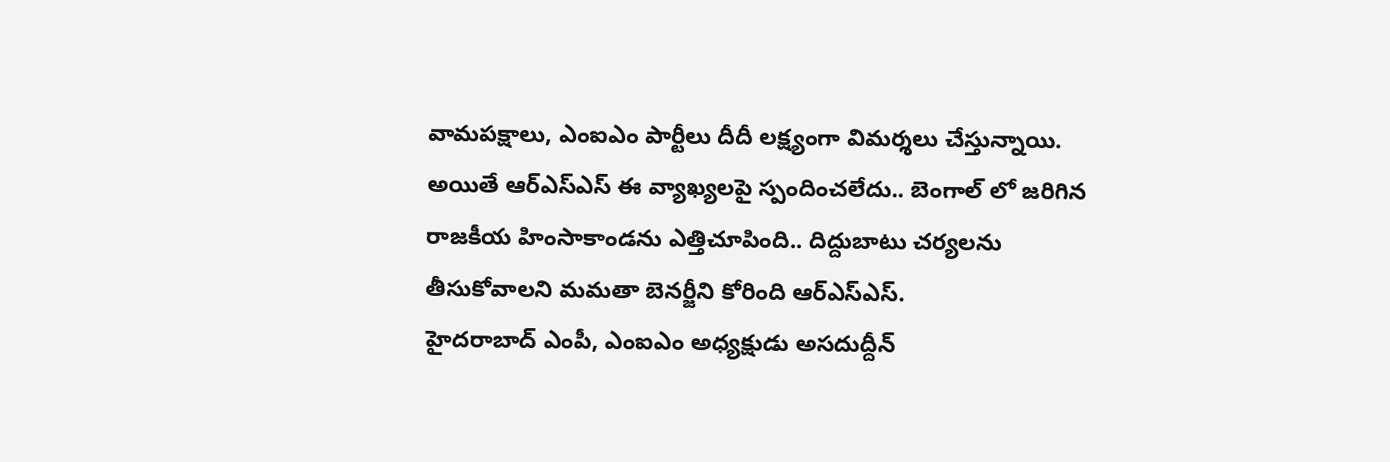వామపక్షాలు, ఎంఐఎం పార్టీలు దీదీ లక్ష్యంగా విమర్శలు చేస్తున్నాయి. అయితే ఆర్ఎస్ఎస్ ఈ వ్యాఖ్యలపై స్పందించలేదు.. బెంగాల్ లో జరిగిన రాజకీయ హింసాకాండను ఎత్తిచూపింది.. దిద్దుబాటు చర్యలను తీసుకోవాలని మమతా బెనర్జీని కోరింది ఆర్ఎస్ఎస్.
హైదరాబాద్ ఎంపీ, ఎంఐఎం అధ్యక్షుడు అసదుద్దీన్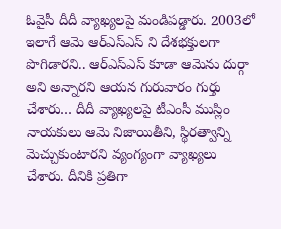ఓవైసీ దీదీ వ్యాఖ్యలపై మండిపడ్డారు. 2003లో ఇలాగే ఆమె ఆర్ఎస్ఎస్ ని దేశభక్తులగా పొగిడారని.. ఆర్ఎస్ఎస్ కూడా ఆమెను దుర్గా అని అన్నారని ఆయన గురువారం గుర్తు చేశారు… దీదీ వ్యాఖ్యలపై టీఎంసీ ముస్లిం నాయకులు ఆమె నిజాయితీని, స్థిరత్వాన్ని మెచ్చుకుంటారని వ్యంగ్యంగా వ్యాఖ్యలు చేశారు. దీనికి ప్రతిగా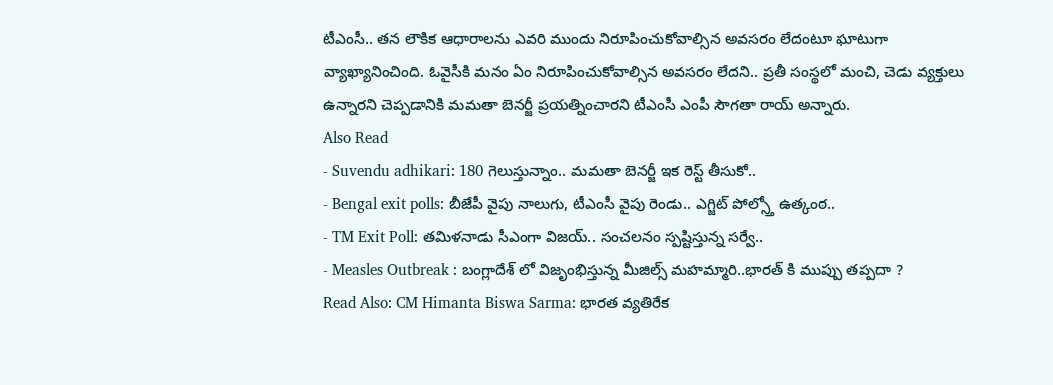టీఎంసీ.. తన లౌకిక ఆధారాలను ఎవరి ముందు నిరూపించుకోవాల్సిన అవసరం లేదంటూ ఘాటుగా వ్యాఖ్యానించింది. ఓవైసీకి మనం ఏం నిరూపించుకోవాల్సిన అవసరం లేదని.. ప్రతీ సంస్థలో మంచి, చెడు వ్యక్తులు ఉన్నారని చెప్పడానికి మమతా బెనర్జీ ప్రయత్నించారని టీఎంసీ ఎంపీ సౌగతా రాయ్ అన్నారు.
Also Read
- Suvendu adhikari: 180 గెలుస్తున్నాం.. మమతా బెనర్జీ ఇక రెస్ట్ తీసుకో..
- Bengal exit polls: బీజేపీ వైపు నాలుగు, టీఎంసీ వైపు రెండు.. ఎగ్జిట్ పోల్స్తో ఉత్కంఠ..
- TM Exit Poll: తమిళనాడు సీఎంగా విజయ్.. సంచలనం స్పష్టిస్తున్న సర్వే..
- Measles Outbreak : బంగ్లాదేశ్ లో విజృంభిస్తున్న మీజిల్స్ మహమ్మారి..భారత్ కి ముప్పు తప్పదా ?
Read Also: CM Himanta Biswa Sarma: భారత వ్యతిరేక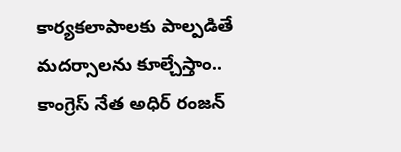కార్యకలాపాలకు పాల్పడితే మదర్సాలను కూల్చేస్తాం..
కాంగ్రెస్ నేత అధిర్ రంజన్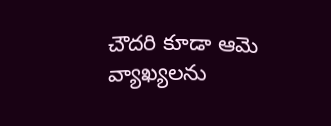చౌదరి కూడా ఆమె వ్యాఖ్యలను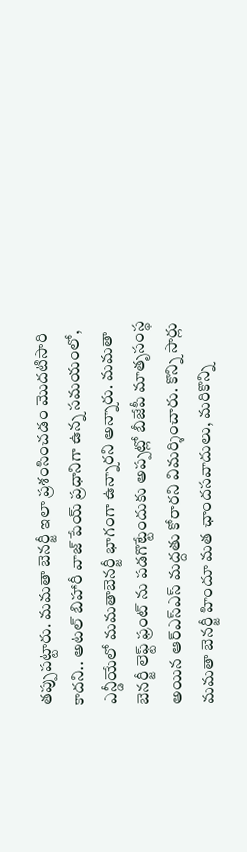తప్పుపట్టారు. మమతా బెనర్జీ ఇలా ప్రశంసించడం మొదటిసారి కాదని.. అటల్ బిహారీ వాజ్ పేయ్ ప్రధానిగా ఉన్న సమయంలో, ఎన్డీయేలో మమతాబెనర్జీ భాగంగా ఉన్నారని అన్నారు. మమతా బెనర్జీ లెఫ్ట్ ఫ్రంట్ ను పడగొట్టేందుకు అప్పట్లో బీజేపీ మాతృసంస్థ అయిన ఆర్ఎస్ఎస్ మద్దతు కోరారని విమర్శించారు. కొన్ని సార్లు మమతా బెనర్జీ హిందూ మత ఛాందసవాదులు, మరికొన్ని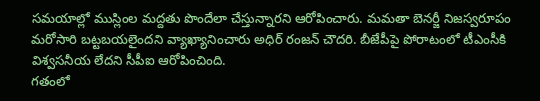సమయాల్లో ముస్లింల మద్దతు పొందేలా చేస్తున్నారని ఆరోపించారు. మమతా బెనర్జీ నిజస్వరూపం మరోసారి బట్టబయలైందని వ్యాఖ్యానించారు అధిర్ రంజన్ చౌదరి. బీజేపీపై పోరాటంలో టీఎంసీకి విశ్వసనీయ లేదని సీపీఐ ఆరోపించింది.
గతంలో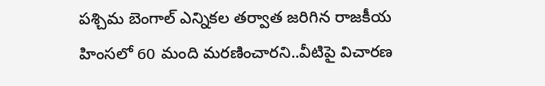పశ్చిమ బెంగాల్ ఎన్నికల తర్వాత జరిగిన రాజకీయ హింసలో 60 మంది మరణించారని..వీటిపై విచారణ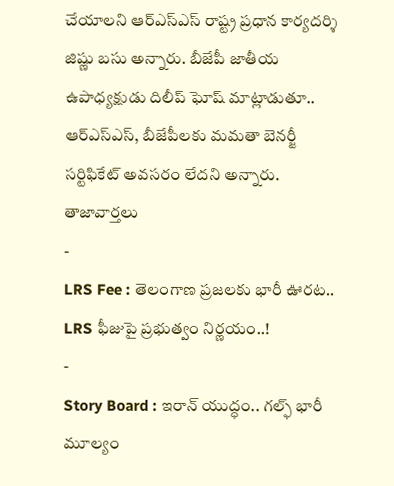చేయాలని ఆర్ఎస్ఎస్ రాష్ట్ర ప్రధాన కార్యదర్శి జిష్ణు బసు అన్నారు. బీజేపీ జాతీయ ఉపాధ్యక్షుడు దిలీప్ ఘోష్ మాట్లాడుతూ.. ఆర్ఎస్ఎస్, బీజేపీలకు మమతా బెనర్జీ సర్టిఫికేట్ అవసరం లేదని అన్నారు.
తాజావార్తలు
-
LRS Fee : తెలంగాణ ప్రజలకు భారీ ఊరట.. LRS ఫీజుపై ప్రభుత్వం నిర్ణయం..!
-
Story Board : ఇరాన్ యుద్ధం.. గల్ఫ్ భారీ మూల్యం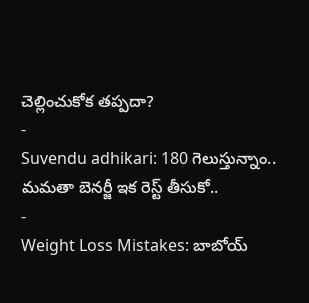చెల్లించుకోక తప్పదా?
-
Suvendu adhikari: 180 గెలుస్తున్నాం.. మమతా బెనర్జీ ఇక రెస్ట్ తీసుకో..
-
Weight Loss Mistakes: బాబోయ్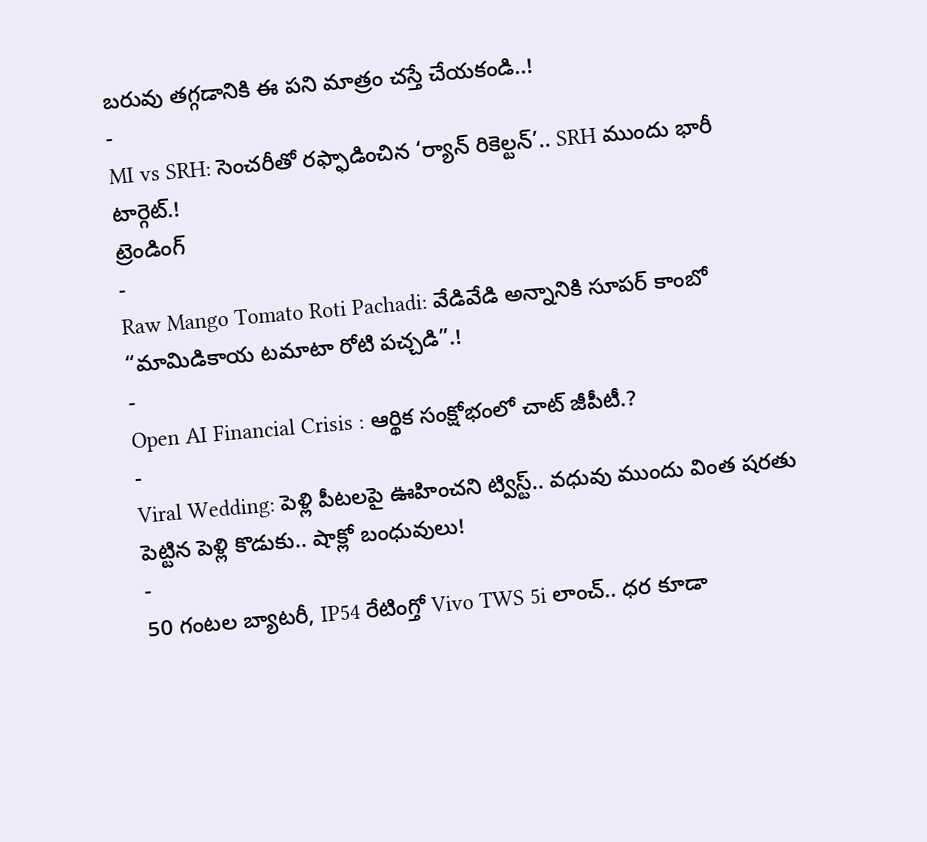బరువు తగ్గడానికి ఈ పని మాత్రం చస్తే చేయకండి..!
-
MI vs SRH: సెంచరీతో రఫ్ఫాడించిన ‘ర్యాన్ రికెల్టన్’.. SRH ముందు భారీ టార్గెట్.!
ట్రెండింగ్
-
Raw Mango Tomato Roti Pachadi: వేడివేడి అన్నానికి సూపర్ కాంబో “మామిడికాయ టమాటా రోటి పచ్చడి”.!
-
Open AI Financial Crisis : ఆర్థిక సంక్షోభంలో చాట్ జీపీటీ.?
-
Viral Wedding: పెళ్లి పీటలపై ఊహించని ట్విస్ట్.. వధువు ముందు వింత షరతు పెట్టిన పెళ్లి కొడుకు.. షాక్లో బంధువులు!
-
50 గంటల బ్యాటరీ, IP54 రేటింగ్తో Vivo TWS 5i లాంచ్.. ధర కూడా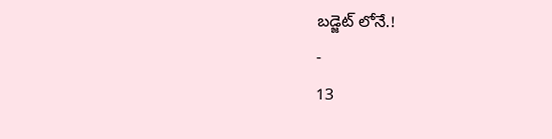బడ్జెట్ లోనే.!
-
13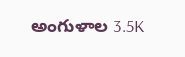అంగుళాల 3.5K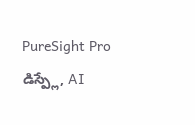PureSight Pro డిస్ప్లే, AI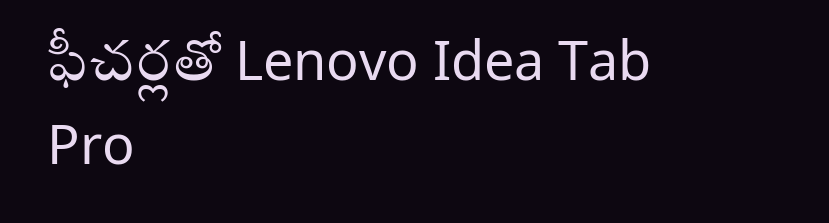ఫీచర్లతో Lenovo Idea Tab Pro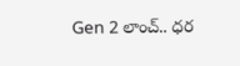Gen 2 లాంచ్.. ధర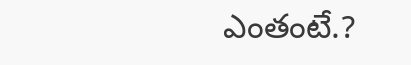ఎంతంటే.?